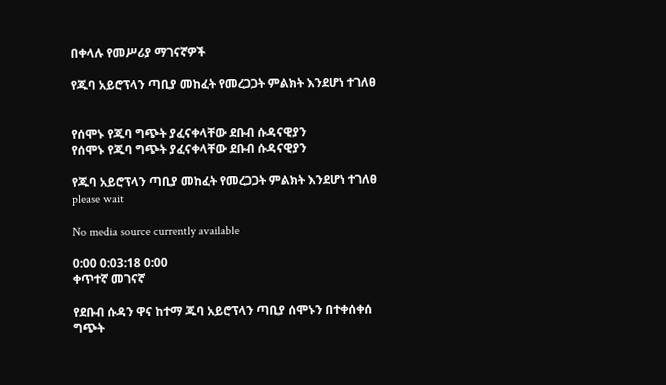በቀላሉ የመሥሪያ ማገናኛዎች

የጁባ አይሮፕላን ጣቢያ መከፈት የመረጋጋት ምልክት እንደሆነ ተገለፀ


የሰሞኑ የጁባ ግጭት ያፈናቀላቸው ደቡብ ሱዳናዊያን
የሰሞኑ የጁባ ግጭት ያፈናቀላቸው ደቡብ ሱዳናዊያን

የጁባ አይሮፕላን ጣቢያ መከፈት የመረጋጋት ምልክት እንደሆነ ተገለፀ
please wait

No media source currently available

0:00 0:03:18 0:00
ቀጥተኛ መገናኛ

የደቡብ ሱዳን ዋና ከተማ ጁባ አይሮፕላን ጣቢያ ሰሞኑን በተቀሰቀሰ ግጭት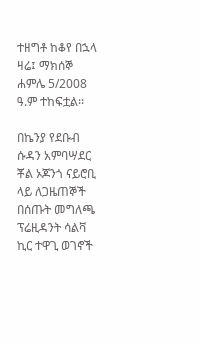ተዘግቶ ከቆየ በኋላ ዛሬ፤ ማክሰኞ ሐምሌ 5/2008 ዓ.ም ተከፍቷል፡፡

በኬንያ የደቡብ ሱዳን አምባሣደር ቾል ኦጆንጎ ናይሮቢ ላይ ለጋዜጠኞች በሰጡት መግለጫ ፕሬዚዳንት ሳልቫ ኪር ተዋጊ ወገኖች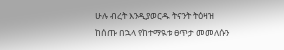ሁሉ ብረት እንዲያወርዱ ትናንት ትዕዛዝ ከሰጡ በኋላ የከተማዪቱ ፀጥታ መመለሱን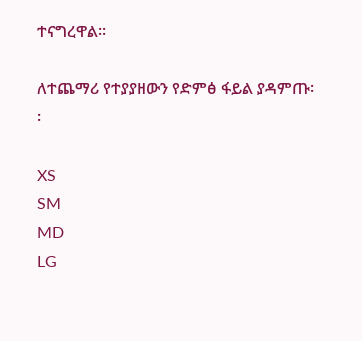ተናግረዋል፡፡

ለተጨማሪ የተያያዘውን የድምፅ ፋይል ያዳምጡ፡፡

XS
SM
MD
LG